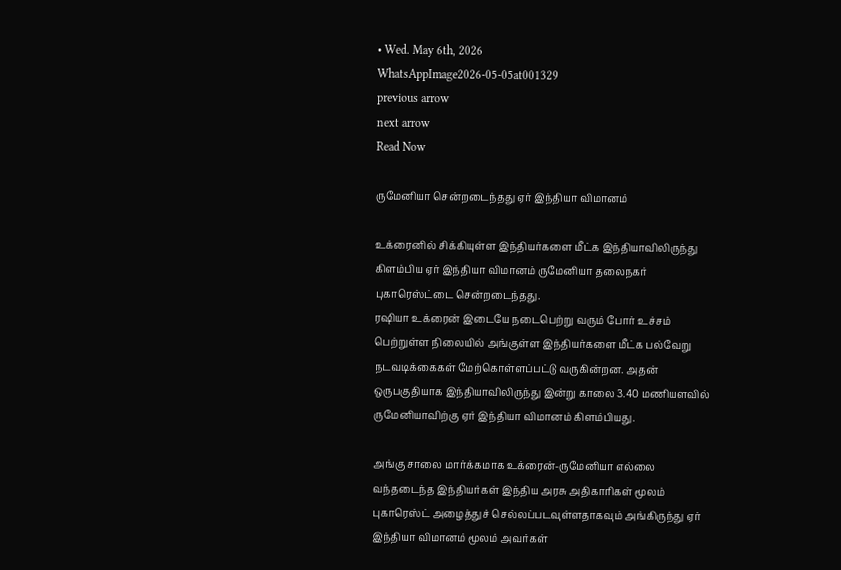• Wed. May 6th, 2026
WhatsAppImage2026-05-05at001329
previous arrow
next arrow
Read Now

ருமேனியா சென்றடைந்தது ஏர் இந்தியா விமானம்

உக்ரைனில் சிக்கியுள்ள இந்தியர்களை மீட்க இந்தியாவிலிருந்து கிளம்பிய ஏர் இந்தியா விமானம் ருமேனியா தலைநகர் புகாரெஸ்ட்டை சென்றடைந்தது.
ரஷியா உக்ரைன் இடையே நடைபெற்று வரும் போர் உச்சம் பெற்றுள்ள நிலையில் அங்குள்ள இந்தியர்களை மீட்க பல்வேறு நடவடிக்கைகள் மேற்கொள்ளப்பட்டு வருகின்றன. அதன் ஒருபகுதியாக இந்தியாவிலிருந்து இன்று காலை 3.40 மணியளவில் ருமேனியாவிற்கு ஏர் இந்தியா விமானம் கிளம்பியது.

அங்கு சாலை மார்க்கமாக உக்ரைன்-ருமேனியா எல்லை வந்தடைந்த இந்தியர்கள் இந்திய அரசு அதிகாரிகள் மூலம் புகாரெஸ்ட் அழைத்துச் செல்லப்படவுள்ளதாகவும் அங்கிருந்து ஏர் இந்தியா விமானம் மூலம் அவர்கள்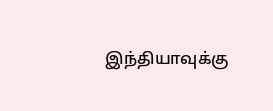இந்தியாவுக்கு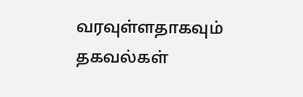வரவுள்ளதாகவும் தகவல்கள்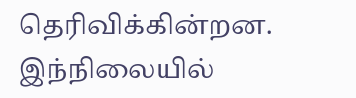தெரிவிக்கின்றன.
இந்நிலையில்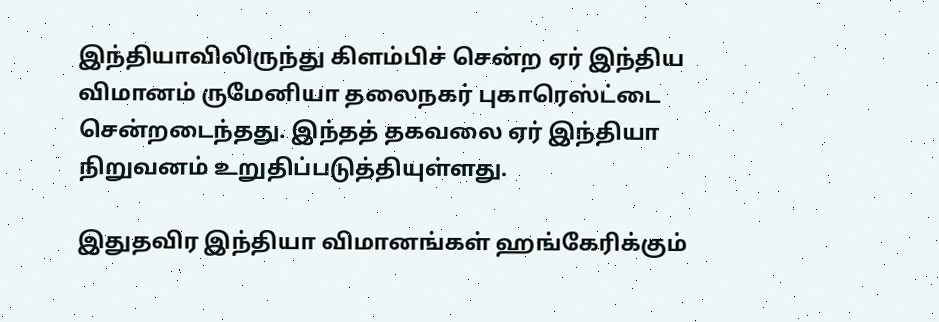இந்தியாவிலிருந்து கிளம்பிச் சென்ற ஏர் இந்திய விமானம் ருமேனியா தலைநகர் புகாரெஸ்ட்டை சென்றடைந்தது. இந்தத் தகவலை ஏர் இந்தியா நிறுவனம் உறுதிப்படுத்தியுள்ளது.

இதுதவிர இந்தியா விமானங்கள் ஹங்கேரிக்கும்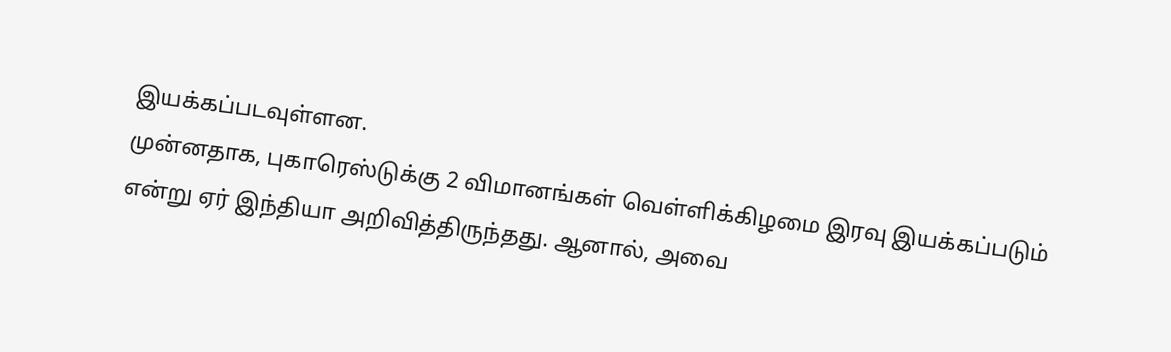இயக்கப்படவுள்ளன.
முன்னதாக, புகாரெஸ்டுக்கு 2 விமானங்கள் வெள்ளிக்கிழமை இரவு இயக்கப்படும் என்று ஏர் இந்தியா அறிவித்திருந்தது. ஆனால், அவை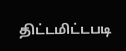திட்டமிட்டபடி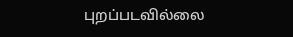புறப்படவில்லை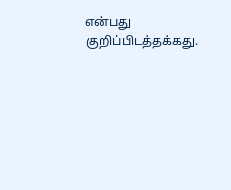என்பது குறிப்பிடத்தக்கது.